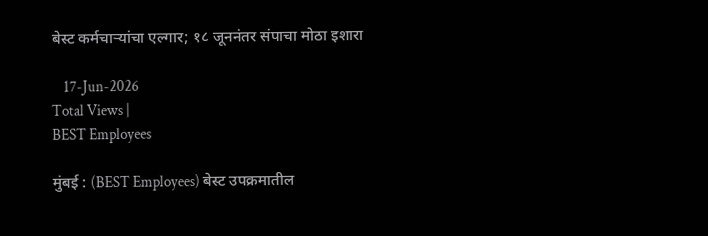बेस्ट कर्मचाऱ्यांचा एल्गार; १८ जूननंतर संपाचा मोठा इशारा

    17-Jun-2026
Total Views |
BEST Employees

मुंबई : (BEST Employees) बेस्ट उपक्रमातील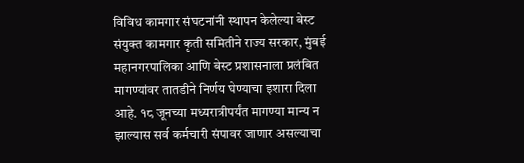विविध कामगार संघटनांनी स्थापन केलेल्या बेस्ट संयुक्त कामगार कृती समितीने राज्य सरकार, मुंबई महानगरपालिका आणि बेस्ट प्रशासनाला प्रलंबित मागण्यांवर तातडीने निर्णय घेण्याचा इशारा दिला आहे. १८ जूनच्या मध्यरात्रीपर्यंत मागण्या मान्य न झाल्यास सर्व कर्मचारी संपावर जाणार असल्याचा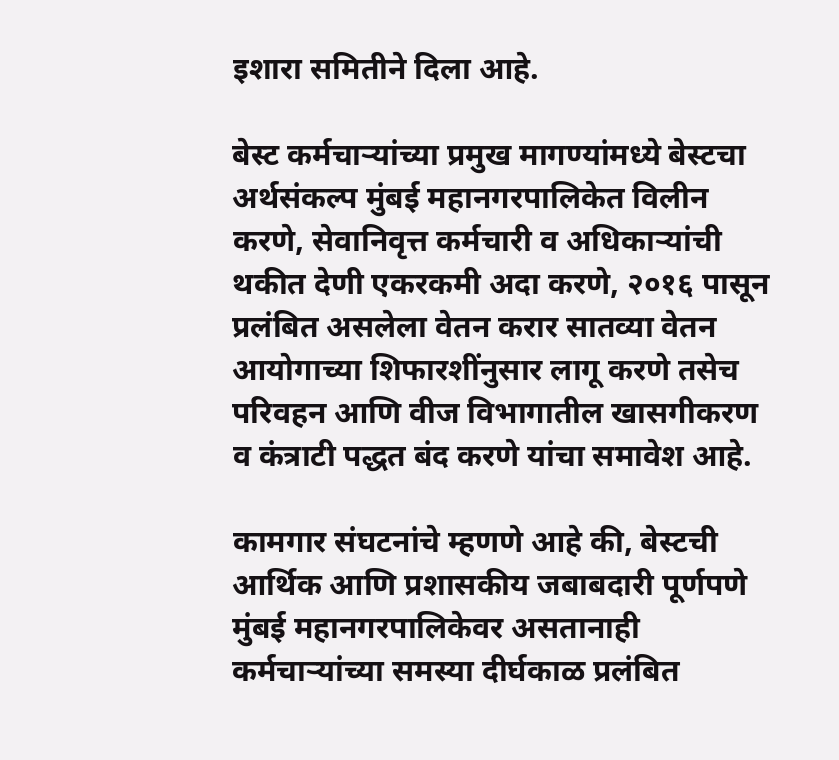इशारा समितीने दिला आहे.

बेस्ट कर्मचाऱ्यांच्या प्रमुख मागण्यांमध्ये बेस्टचा अर्थसंकल्प मुंबई महानगरपालिकेत विलीन करणे, सेवानिवृत्त कर्मचारी व अधिकाऱ्यांची थकीत देणी एकरकमी अदा करणे, २०१६ पासून प्रलंबित असलेला वेतन करार सातव्या वेतन आयोगाच्या शिफारशींनुसार लागू करणे तसेच परिवहन आणि वीज विभागातील खासगीकरण व कंत्राटी पद्धत बंद करणे यांचा समावेश आहे.

कामगार संघटनांचे म्हणणे आहे की, बेस्टची आर्थिक आणि प्रशासकीय जबाबदारी पूर्णपणे मुंबई महानगरपालिकेवर असतानाही कर्मचाऱ्यांच्या समस्या दीर्घकाळ प्रलंबित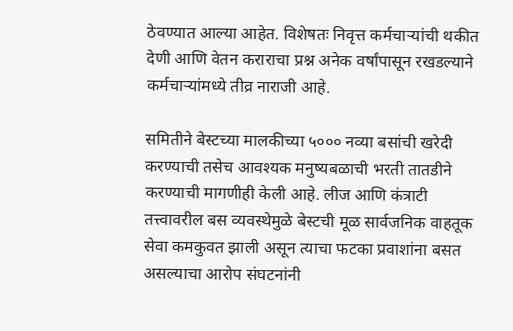ठेवण्यात आल्या आहेत. विशेषतः निवृत्त कर्मचाऱ्यांची थकीत देणी आणि वेतन कराराचा प्रश्न अनेक वर्षांपासून रखडल्याने कर्मचाऱ्यांमध्ये तीव्र नाराजी आहे.

समितीने बेस्टच्या मालकीच्या ५००० नव्या बसांची खरेदी करण्याची तसेच आवश्यक मनुष्यबळाची भरती तातडीने करण्याची मागणीही केली आहे. लीज आणि कंत्राटी तत्त्वावरील बस व्यवस्थेमुळे बेस्टची मूळ सार्वजनिक वाहतूक सेवा कमकुवत झाली असून त्याचा फटका प्रवाशांना बसत असल्याचा आरोप संघटनांनी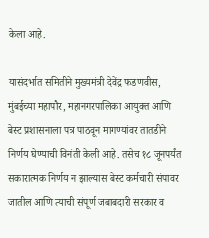केला आहे.

यासंदर्भात समितीने मुख्यमंत्री देवेंद्र फडणवीस, मुंबईच्या महापौर, महानगरपालिका आयुक्त आणि बेस्ट प्रशासनाला पत्र पाठवून मागण्यांवर तातडीने निर्णय घेण्याची विनंती केली आहे. तसेच १८ जूनपर्यंत सकारात्मक निर्णय न झाल्यास बेस्ट कर्मचारी संपावर जातील आणि त्याची संपूर्ण जबाबदारी सरकार व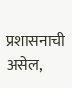प्रशासनाची असेल,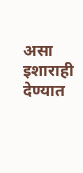असा इशाराही देण्यात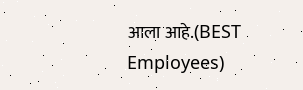आला आहे.(BEST Employees)